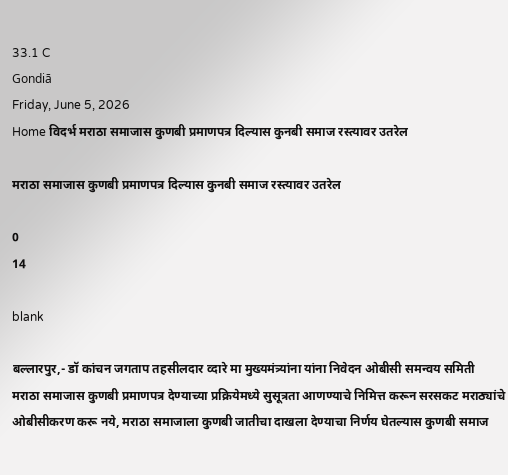33.1 C
Gondiā
Friday, June 5, 2026
Home विदर्भ मराठा समाजास कुणबी प्रमाणपत्र दिल्यास कुनबी समाज रस्त्यावर उतरेल

मराठा समाजास कुणबी प्रमाणपत्र दिल्यास कुनबी समाज रस्त्यावर उतरेल

0
14

blank

बल्लारपुर,- डॉ कांचन जगताप तहसीलदार व्दारे मा मुख्यमंत्र्यांना यांना निवेदन ओबीसी समन्वय समिती
मराठा समाजास कुणबी प्रमाणपत्र देण्याच्या प्रक्रियेमध्ये सुसूत्रता आणण्याचे निमित्त करून सरसकट मराठ्यांचे ओबीसीकरण करू नये, मराठा समाजाला कुणबी जातीचा दाखला देण्याचा निर्णय घेतल्यास कुणबी समाज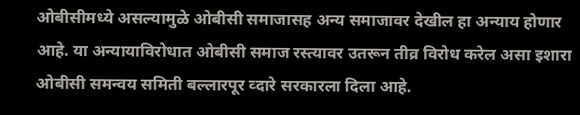ओबीसीमध्ये असल्यामुळे ओबीसी समाजासह अन्य समाजावर देखील हा अन्याय होणार आहे. या अन्यायाविरोधात ओबीसी समाज रस्त्यावर उतरून तीव्र विरोध करेल असा इशारा ओबीसी समन्वय समिती बल्लारपूर व्दारे सरकारला दिला आहे.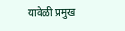यावेळी प्रमुख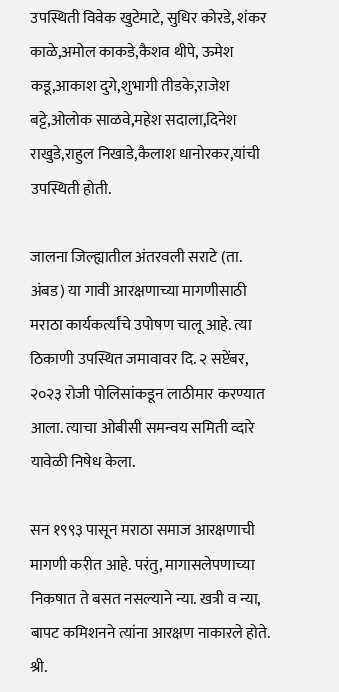उपस्थिती विवेक खुटेमाटे, सुधिर कोरडे, शंकर काळे,अमोल काकडे,कैशव थीपे, ऊमेश कडू,आकाश दुगे,शुभागी तीडके,राजेश बट्टे,ओलोक साळवे,महेश सदाला,दिनेश राखुडे,राहुल निखाडे,कैलाश धानोरकर,यांची उपस्थिती होती.

जालना जिल्ह्यातील अंतरवली सराटे (ता. अंबड) या गावी आरक्षणाच्या मागणीसाठी मराठा कार्यकर्त्यांचे उपोषण चालू आहे. त्या ठिकाणी उपस्थित जमावावर दि. २ सप्टेंबर, २०२३ रोजी पोलिसांकडून लाठीमार करण्यात आला. त्याचा ओबीसी समन्वय समिती व्दारे यावेळी निषेध केला.

सन १९९३ पासून मराठा समाज आरक्षणाची मागणी करीत आहे. परंतु, मागासलेपणाच्या निकषात ते बसत नसल्याने न्या. खत्री व न्या, बापट कमिशनने त्यांना आरक्षण नाकारले होते. श्री.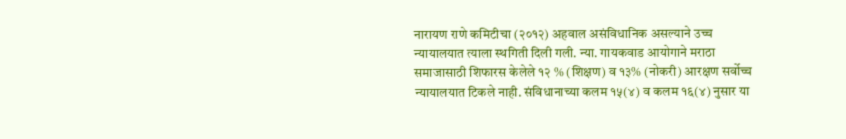नारायण राणे कमिटीचा (२०१२) अहवाल असंविधानिक असल्याने उच्च न्यायालयात त्याला स्थगिती दिली गली. न्या. गायकवाड आयोगाने मराठा समाजासाठी शिफारस केलेले १२ % (शिक्षण) व १३% (नोकरी) आरक्षण सर्वोच्च न्यायालयात टिकले नाही. संविधानाच्या कलम १५(४) व कलम १६(४) नुसार या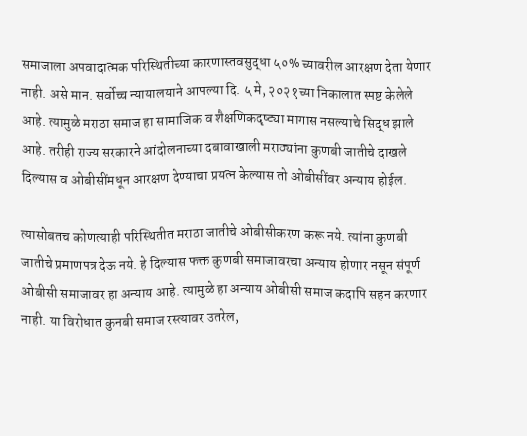समाजाला अपवादात्मक परिस्थितीच्या कारणास्तवसुद्धा ५०% च्यावरील आरक्षण देता येणार नाही. असे मान. सर्वोच्च न्यायालयाने आपल्या दि. ५ मे, २०२१च्या निकालात स्पष्ट केलेले आहे. त्यामुळे मराठा समाज हा सामाजिक व शैक्षणिकदृष्ट्या मागास नसल्याचे सिद्ध झाले आहे. तरीही राज्य सरकारने आंदोलनाच्या दबावाखाली मराठ्यांना कुणबी जातीचे दाखले दिल्यास व ओबीसींमधून आरक्षण देण्याचा प्रयत्न केल्यास तो ओबीसींवर अन्याय होईल.

त्यासोबतच कोणत्याही परिस्थितीत मराठा जातीचे ओबीसीकरण करू नये. त्यांना कुणबी जातीचे प्रमाणपत्र देऊ नये. हे दिल्यास फक्त कुणबी समाजावरचा अन्याय होणार नसून संपूर्ण ओबीसी समाजावर हा अन्याय आहे. त्यामुळे हा अन्याय ओबीसी समाज कदापि सहन करणार नाही. या विरोधात कुनबी समाज रस्त्यावर उतरेल,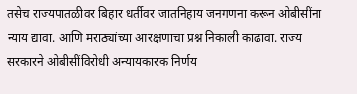तसेच राज्यपातळीवर बिहार धर्तीवर जातनिहाय जनगणना करून ओबीसींना न्याय द्यावा. आणि मराठ्यांच्या आरक्षणाचा प्रश्न निकाली काढावा. राज्य सरकारने ओबीसींविरोधी अन्यायकारक निर्णय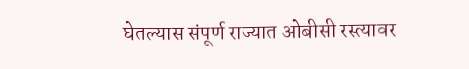घेतल्यास संपूर्ण राज्यात ओबीसी रस्त्यावर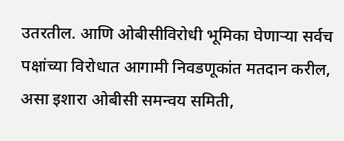उतरतील. आणि ओबीसीविरोधी भूमिका घेणाऱ्या सर्वच पक्षांच्या विरोधात आगामी निवडणूकांत मतदान करील, असा इशारा ओबीसी समन्वय समिती,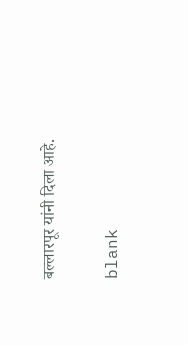बल्लारपूर यांनी दिला आहे.

blank